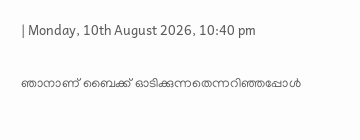| Monday, 10th August 2026, 10:40 pm

ഞാനാണ് ബൈക്ക് ഓടിക്കുന്നതെന്നറിഞ്ഞപ്പോള്‍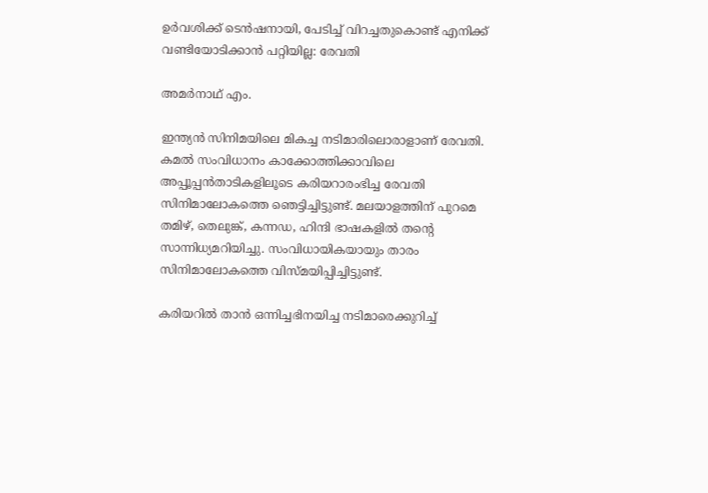ഉര്‍വശിക്ക് ടെന്‍ഷനായി, പേടിച്ച് വിറച്ചതുകൊണ്ട് എനിക്ക് വണ്ടിയോടിക്കാന്‍ പറ്റിയില്ല: രേവതി

അമര്‍നാഥ് എം.

ഇന്ത്യന്‍ സിനിമയിലെ മികച്ച നടിമാരിലൊരാളാണ് രേവതി. കമല്‍ സംവിധാനം കാക്കോത്തിക്കാവിലെ അപ്പൂപ്പന്‍താടികളിലൂടെ കരിയറാരംഭിച്ച രേവതി സിനിമാലോകത്തെ ഞെട്ടിച്ചിട്ടുണ്ട്. മലയാളത്തിന് പുറമെ തമിഴ്, തെലുങ്ക്, കന്നഡ, ഹിന്ദി ഭാഷകളില്‍ തന്റെ സാന്നിധ്യമറിയിച്ചു. സംവിധായികയായും താരം സിനിമാലോകത്തെ വിസ്മയിപ്പിച്ചിട്ടുണ്ട്.

കരിയറില്‍ താന്‍ ഒന്നിച്ചഭിനയിച്ച നടിമാരെക്കുറിച്ച്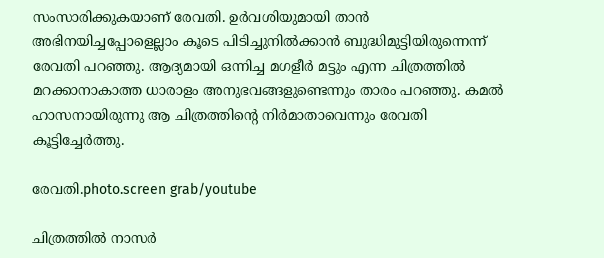സംസാരിക്കുകയാണ് രേവതി. ഉര്‍വശിയുമായി താന്‍ അഭിനയിച്ചപ്പോളെല്ലാം കൂടെ പിടിച്ചുനില്‍ക്കാന്‍ ബുദ്ധിമുട്ടിയിരുന്നെന്ന് രേവതി പറഞ്ഞു. ആദ്യമായി ഒന്നിച്ച മഗളീര്‍ മട്ടും എന്ന ചിത്രത്തില്‍ മറക്കാനാകാത്ത ധാരാളം അനുഭവങ്ങളുണ്ടെന്നും താരം പറഞ്ഞു. കമല്‍ ഹാസനായിരുന്നു ആ ചിത്രത്തിന്റെ നിര്‍മാതാവെന്നും രേവതി കൂട്ടിച്ചേര്‍ത്തു.

രേവതി.photo.screen grab/youtube

ചിത്രത്തില്‍ നാസര്‍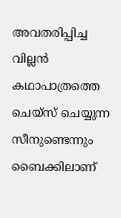അവതരിപ്പിച്ച വില്ലന്‍ കഥാപാത്രത്തെ ചെയ്‌സ് ചെയ്യുന്ന സീനുണ്ടെന്നും ബൈക്കിലാണ്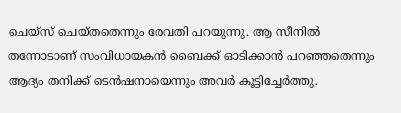ചെയ്‌സ് ചെയ്തതെന്നും രേവതി പറയുന്നു. ആ സീനില്‍ തന്നോടാണ് സംവിധായകന്‍ ബൈക്ക് ഓടിക്കാന്‍ പറഞ്ഞതെന്നും ആദ്യം തനിക്ക് ടെന്‍ഷനായെന്നും അവര്‍ കൂട്ടിച്ചേര്‍ത്തു.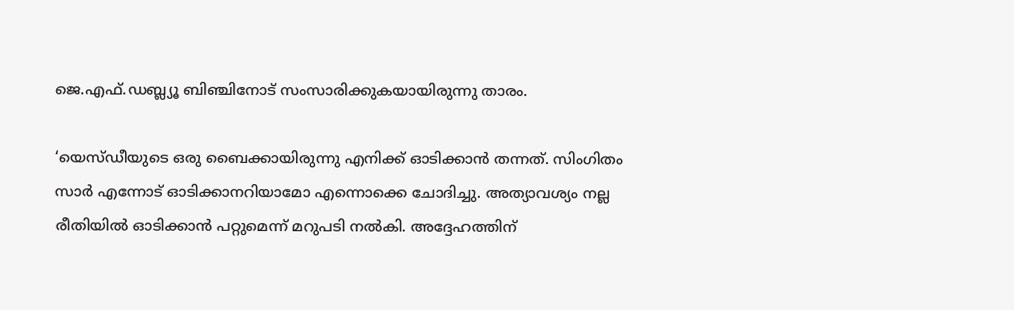ജെ.എഫ്.ഡബ്ല്യൂ ബിഞ്ചിനോട് സംസാരിക്കുകയായിരുന്നു താരം.

‘യെസ്ഡീയുടെ ഒരു ബൈക്കായിരുന്നു എനിക്ക് ഓടിക്കാന്‍ തന്നത്. സിംഗിതം സാര്‍ എന്നോട് ഓടിക്കാനറിയാമോ എന്നൊക്കെ ചോദിച്ചു. അത്യാവശ്യം നല്ല രീതിയില്‍ ഓടിക്കാന്‍ പറ്റുമെന്ന് മറുപടി നല്‍കി. അദ്ദേഹത്തിന്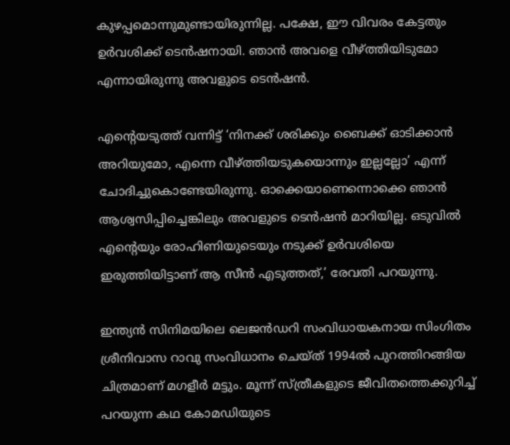കുഴപ്പമൊന്നുമുണ്ടായിരുന്നില്ല. പക്ഷേ, ഈ വിവരം കേട്ടതും ഉര്‍വശിക്ക് ടെന്‍ഷനായി. ഞാന്‍ അവളെ വീഴ്ത്തിയിടുമോ എന്നായിരുന്നു അവളുടെ ടെന്‍ഷന്‍.

എന്റെയടുത്ത് വന്നിട്ട് ‘നിനക്ക് ശരിക്കും ബൈക്ക് ഓടിക്കാന്‍ അറിയുമോ, എന്നെ വീഴ്ത്തിയടുകയൊന്നും ഇല്ലല്ലോ’ എന്ന് ചോദിച്ചുകൊണ്ടേയിരുന്നു. ഓക്കെയാണെന്നൊക്കെ ഞാന്‍ ആശ്വസിപ്പിച്ചെങ്കിലും അവളുടെ ടെന്‍ഷന്‍ മാറിയില്ല. ഒടുവില്‍ എന്റെയും രോഹിണിയുടെയും നടുക്ക് ഉര്‍വശിയെ ഇരുത്തിയിട്ടാണ് ആ സീന്‍ എടുത്തത്,’ രേവതി പറയുന്നു.

ഇന്ത്യന്‍ സിനിമയിലെ ലെജന്‍ഡറി സംവിധായകനായ സിംഗിതം  ശ്രീനിവാസ റാവു സംവിധാനം ചെയ്ത് 1994ല്‍ പുറത്തിറങ്ങിയ ചിത്രമാണ് മഗളീര്‍ മട്ടും. മൂന്ന് സ്ത്രീകളുടെ ജീവിതത്തെക്കുറിച്ച് പറയുന്ന കഥ കോമഡിയുടെ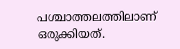പശ്ചാത്തലത്തിലാണ് ഒരുക്കിയത്.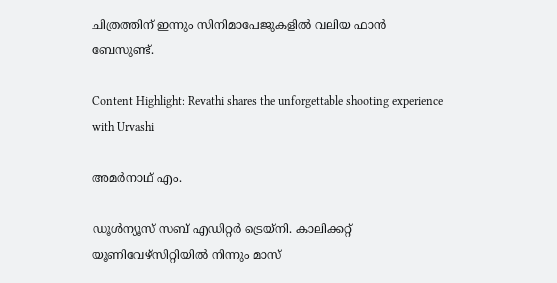ചിത്രത്തിന് ഇന്നും സിനിമാപേജുകളില്‍ വലിയ ഫാന്‍ ബേസുണ്ട്.

Content Highlight: Revathi shares the unforgettable shooting experience with Urvashi

അമര്‍നാഥ് എം.

ഡൂള്‍ന്യൂസ് സബ് എഡിറ്റര്‍ ട്രെയ്‌നി. കാലിക്കറ്റ് യൂണിവേഴ്‌സിറ്റിയില്‍ നിന്നും മാസ്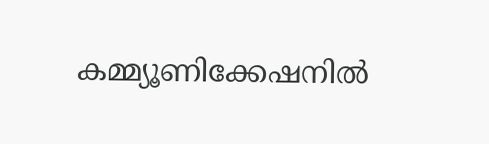കമ്മ്യൂണിക്കേഷനില്‍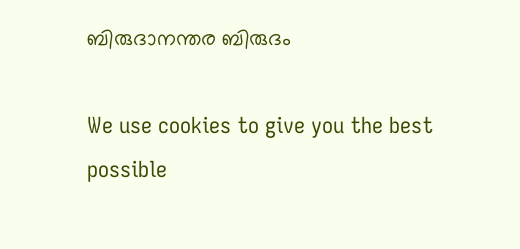ബിരുദാനന്തര ബിരുദം

We use cookies to give you the best possible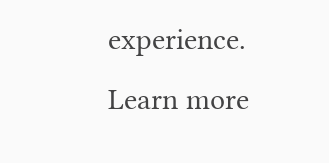experience. Learn more